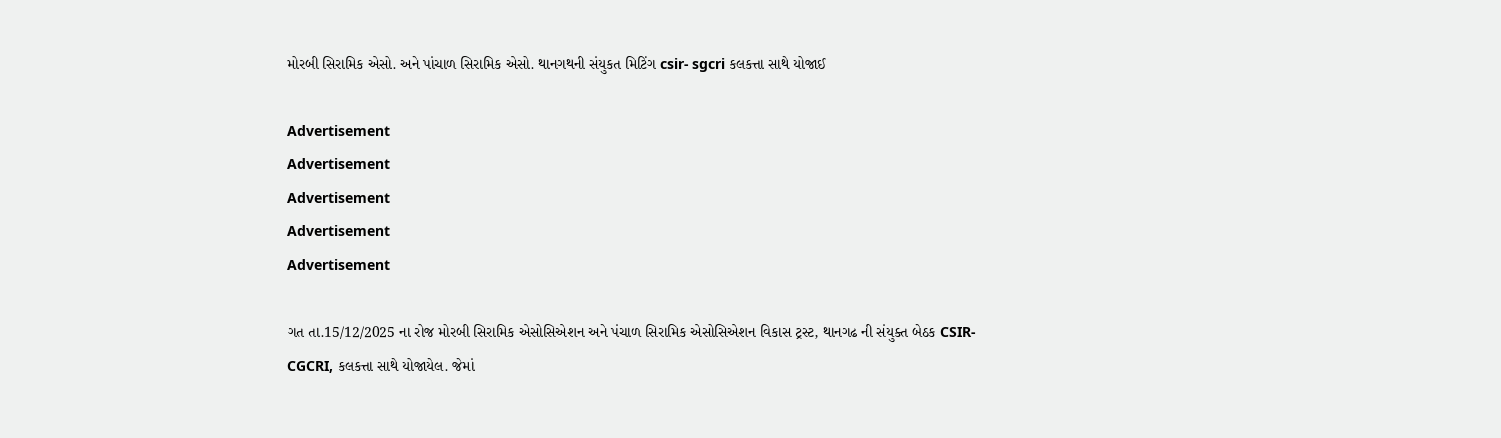મોરબી સિરામિક એસો. અને પાંચાળ સિરામિક એસો. થાનગથની સંયુકત મિટિંગ csir- sgcri કલકત્તા સાથે યોજાઈ

Advertisement
Advertisement
Advertisement
Advertisement
Advertisement

ગત તા.15/12/2025 ના રોજ મોરબી સિરામિક એસોસિએશન અને પંચાળ સિરામિક એસોસિએશન વિકાસ ટ્રસ્ટ, થાનગઢ ની સંયુક્ત બેઠક CSIR-CGCRI, કલકત્તા સાથે યોજાયેલ. જેમાં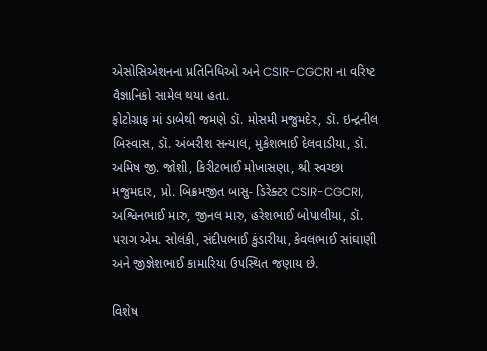એસોસિએશનના પ્રતિનિધિઓ અને CSIR-CGCRI ના વરિષ્ટ વૈજ્ઞાનિકો સામેલ થયા હતા.
ફોટોગ્રાફ માં ડાબેથી જમણે ડૉ. મોસમી મજુમદેર, ડૉ. ઇન્દ્રનીલ બિસ્વાસ, ડૉ. અંબરીશ સન્યાલ, મુકેશભાઈ દેલવાડીયા, ડૉ. અમિષ જી. જોશી, કિરીટભાઈ મોખાસણા, શ્રી સ્વચ્છા મજુમદાર, પ્રો. બિક્રમજીત બાસુ- ડિરેક્ટર CSIR-CGCRI, અશ્વિનભાઈ મારુ, જીનલ મારુ, હરેશભાઈ બોપાલીયા, ડૉ. પરાગ એમ. સોલંકી, સંદીપભાઈ કુંડારીયા, કેવલભાઈ સાંઘાણી અને જીજ્ઞેશભાઈ કામારિયા ઉપસ્થિત જણાય છે.

વિશેષ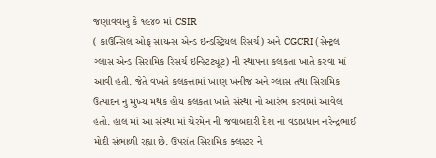જણાવવાનુ કે ૧૯૪૦ માં CSIR
( કાઉન્સિલ ઓફ સાયન્સ એન્ડ ઇન્ડસ્ટ્રિયલ રિસર્ચ) અને CGCRI ( સેન્ટ્રલ ગ્લાસ એન્ડ સિરામિક રિસર્ચ ઇન્સ્ટિટ્યૂટ) ની સ્થાપના કલકતા ખાતે કરવા માં આવી હતી. જેતે વખતે કલકત્તામાં ખાણ ખનીજ અને ગ્લાસ તથા સિરામિક ઉત્પાદન નુ મુખ્ય મથક હોય કલકતા ખાતે સંસ્થા નો આરંભ કરવામાં આવેલ હતો. હાલ માં આ સંસ્થા માં ચેરમેન ની જવાબદારી દેશ ના વડાપ્રધાન નરેન્દ્રભાઈ મોદી સંભાળી રહ્યા છે. ઉપરાંત સિરામિક ક્લસ્ટર ને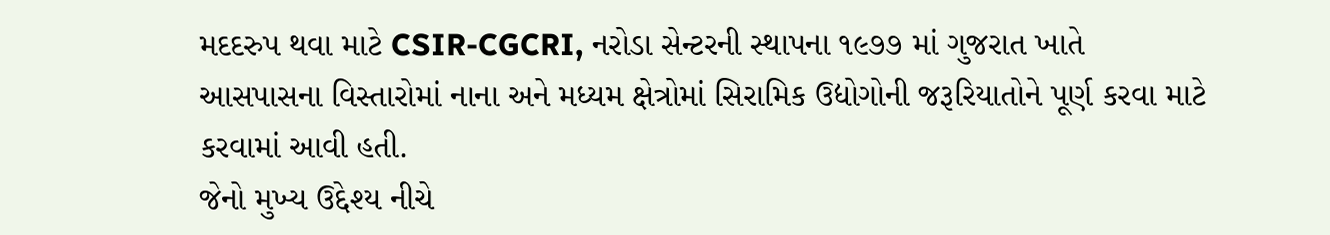મદદરુપ થવા માટે CSIR-CGCRI, નરોડા સેન્ટરની સ્થાપના ૧૯૭૭ માં ગુજરાત ખાતે આસપાસના વિસ્તારોમાં નાના અને મધ્યમ ક્ષેત્રોમાં સિરામિક ઉદ્યોગોની જરૂરિયાતોને પૂર્ણ કરવા માટે કરવામાં આવી હતી.
જેનો મુખ્ય ઉદ્દેશ્ય નીચે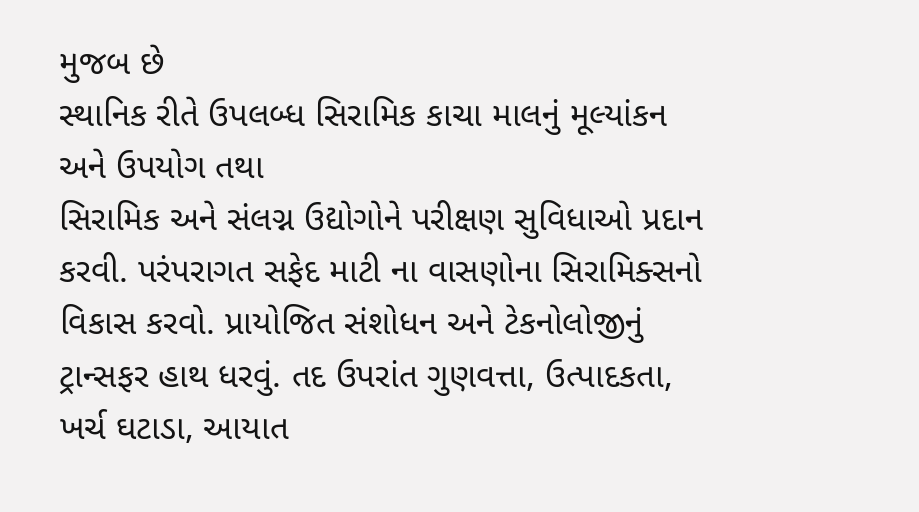મુજબ છે
સ્થાનિક રીતે ઉપલબ્ધ સિરામિક કાચા માલનું મૂલ્યાંકન અને ઉપયોગ તથા
સિરામિક અને સંલગ્ન ઉદ્યોગોને પરીક્ષણ સુવિધાઓ પ્રદાન કરવી. પરંપરાગત સફેદ માટી ના વાસણોના સિરામિક્સનો વિકાસ કરવો. પ્રાયોજિત સંશોધન અને ટેકનોલોજીનું ટ્રાન્સફર હાથ ધરવું. તદ ઉપરાંત ગુણવત્તા, ઉત્પાદકતા, ખર્ચ ઘટાડા, આયાત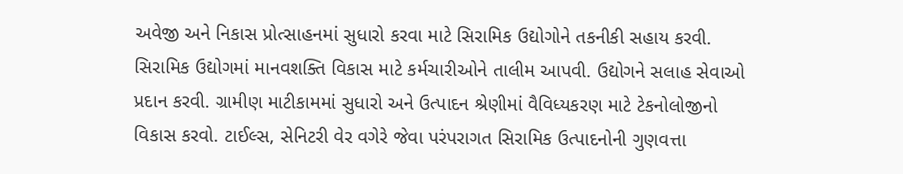અવેજી અને નિકાસ પ્રોત્સાહનમાં સુધારો કરવા માટે સિરામિક ઉદ્યોગોને તકનીકી સહાય કરવી. સિરામિક ઉદ્યોગમાં માનવશક્તિ વિકાસ માટે કર્મચારીઓને તાલીમ આપવી. ઉદ્યોગને સલાહ સેવાઓ પ્રદાન કરવી. ગ્રામીણ માટીકામમાં સુધારો અને ઉત્પાદન શ્રેણીમાં વૈવિધ્યકરણ માટે ટેકનોલોજીનો વિકાસ કરવો. ટાઈલ્સ, સેનિટરી વેર વગેરે જેવા પરંપરાગત સિરામિક ઉત્પાદનોની ગુણવત્તા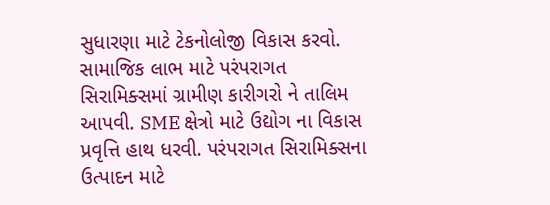સુધારણા માટે ટેકનોલોજી વિકાસ કરવો.
સામાજિક લાભ માટે પરંપરાગત સિરામિક્સમાં ગ્રામીણ કારીગરો ને તાલિમ આપવી. SME ક્ષેત્રો માટે ઉદ્યોગ ના વિકાસ પ્રવૃત્તિ હાથ ધરવી. પરંપરાગત સિરામિક્સના ઉત્પાદન માટે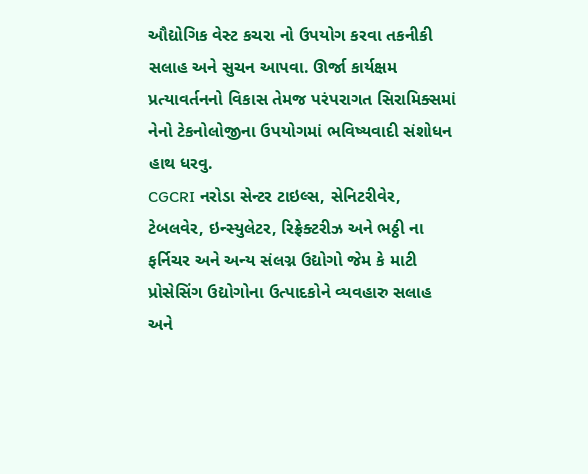ઔદ્યોગિક વેસ્ટ કચરા નો ઉપયોગ કરવા તકનીકી સલાહ અને સુચન આપવા. ઊર્જા કાર્યક્ષમ પ્રત્યાવર્તનનો વિકાસ તેમજ પરંપરાગત સિરામિક્સમાં નેનો ટેકનોલોજીના ઉપયોગમાં ભવિષ્યવાદી સંશોધન હાથ ધરવુ.
CGCRI નરોડા સેન્ટર ટાઇલ્સ, સેનિટરીવેર, ટેબલવેર, ઇન્સ્યુલેટર, રિફ્રેક્ટરીઝ અને ભઠ્ઠી ના ફર્નિચર અને અન્ય સંલગ્ન ઉદ્યોગો જેમ કે માટી પ્રોસેસિંગ ઉદ્યોગોના ઉત્પાદકોને વ્યવહારુ સલાહ અને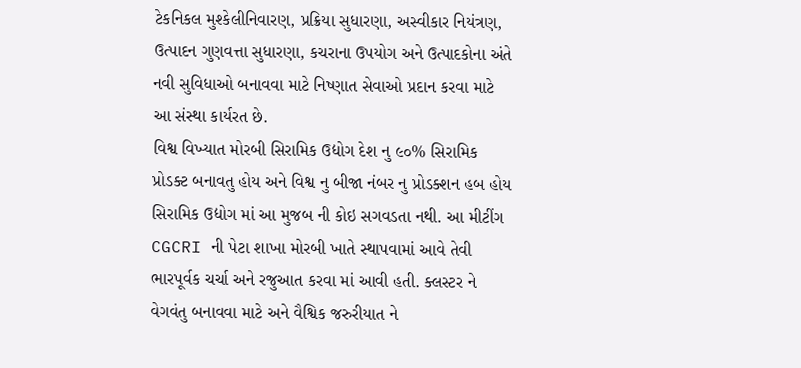ટેકનિકલ મુશ્કેલીનિવારણ, પ્રક્રિયા સુધારણા, અસ્વીકાર નિયંત્રણ, ઉત્પાદન ગુણવત્તા સુધારણા, કચરાના ઉપયોગ અને ઉત્પાદકોના અંતે નવી સુવિધાઓ બનાવવા માટે નિષ્ણાત સેવાઓ પ્રદાન કરવા માટે આ સંસ્થા કાર્યરત છે.
વિશ્વ વિખ્યાત મોરબી સિરામિક ઉદ્યોગ દેશ નુ ૯૦% સિરામિક પ્રોડક્ટ બનાવતુ હોય અને વિશ્વ નુ બીજા નંબર નુ પ્રોડક્શન હબ હોય સિરામિક ઉદ્યોગ માં આ મુજબ ની કોઇ સગવડતા નથી. આ મીટીંગ CGCRI ની પેટા શાખા મોરબી ખાતે સ્થાપવામાં આવે તેવી ભારપૂર્વક ચર્ચા અને રજુઆત કરવા માં આવી હતી. ક્લસ્ટર ને વેગવંતુ બનાવવા માટે અને વૈશ્વિક જરુરીયાત ને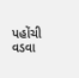પહોંચી વડવા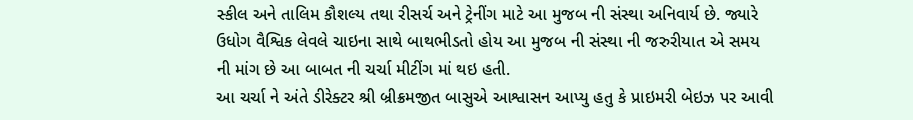સ્કીલ અને તાલિમ કૌશલ્ય તથા રીસર્ચ અને ટ્રેનીંગ માટે આ મુજબ ની સંસ્થા અનિવાર્ય છે. જ્યારે ઉધોગ વૈશ્વિક લેવલે ચાઇના સાથે બાથભીડતો હોય આ મુજબ ની સંસ્થા ની જરુરીયાત એ સમય ની માંગ છે આ બાબત ની ચર્ચા મીટીંગ માં થઇ હતી.
આ ચર્ચા ને અંતે ડીરેક્ટર શ્રી બ્રીક્રમજીત બાસુએ આશ્વાસન આપ્યુ હતુ કે પ્રાઇમરી બેઇઝ પર આવી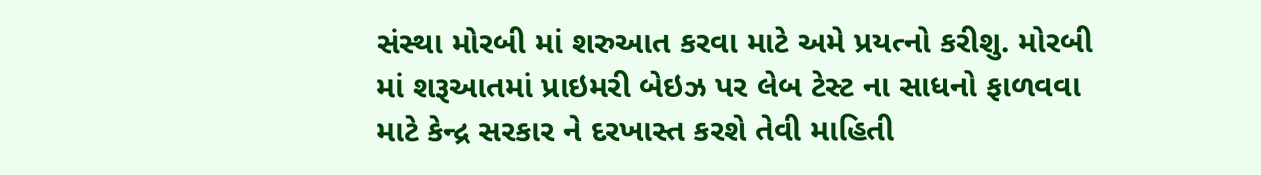સંસ્થા મોરબી માં શરુઆત કરવા માટે અમે પ્રયત્નો કરીશુ. મોરબી માં શરૂઆતમાં પ્રાઇમરી બેઇઝ પર લેબ ટેસ્ટ ના સાધનો ફાળવવા માટે કેન્દ્ર સરકાર ને દરખાસ્ત કરશે તેવી માહિતી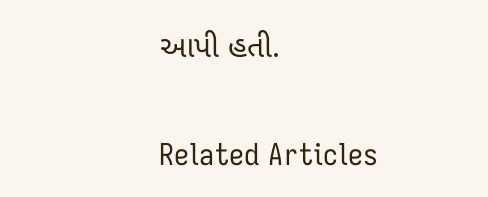આપી હતી.

Related Articles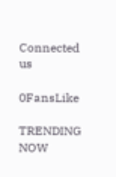Connected us

0FansLike

TRENDING NOW